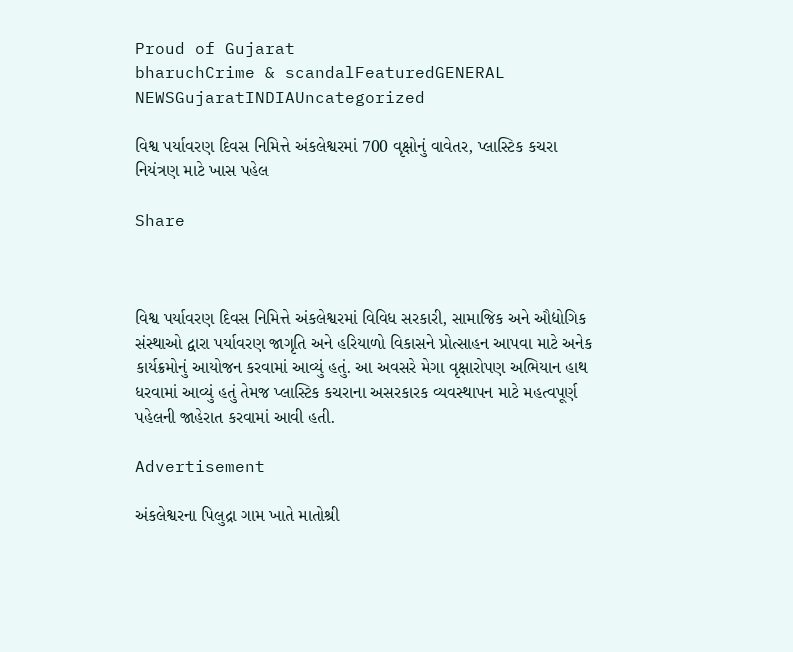Proud of Gujarat
bharuchCrime & scandalFeaturedGENERAL NEWSGujaratINDIAUncategorized

વિશ્વ પર્યાવરણ દિવસ નિમિત્તે અંકલેશ્વરમાં 700 વૃક્ષોનું વાવેતર, પ્લાસ્ટિક કચરા નિયંત્રણ માટે ખાસ પહેલ

Share



વિશ્વ પર્યાવરણ દિવસ નિમિત્તે અંકલેશ્વરમાં વિવિધ સરકારી, સામાજિક અને ઔદ્યોગિક સંસ્થાઓ દ્વારા પર્યાવરણ જાગૃતિ અને હરિયાળો વિકાસને પ્રોત્સાહન આપવા માટે અનેક કાર્યક્રમોનું આયોજન કરવામાં આવ્યું હતું. આ અવસરે મેગા વૃક્ષારોપણ અભિયાન હાથ ધરવામાં આવ્યું હતું તેમજ પ્લાસ્ટિક કચરાના અસરકારક વ્યવસ્થાપન માટે મહત્વપૂર્ણ પહેલની જાહેરાત કરવામાં આવી હતી.

Advertisement

અંકલેશ્વરના પિલુદ્રા ગામ ખાતે માતોશ્રી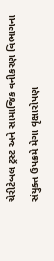ચેરીટેબલ ટ્રસ્ટ અને સામાજિક વનીકરણ વિભાગના સંયુક્ત ઉપક્રમે મેગા વૃક્ષારોપણ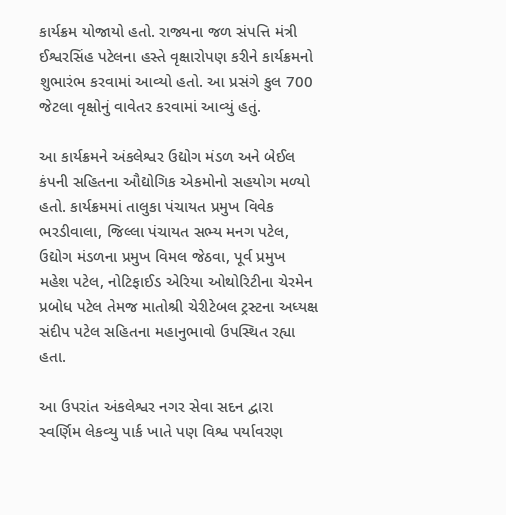કાર્યક્રમ યોજાયો હતો. રાજ્યના જળ સંપત્તિ મંત્રી ઈશ્વરસિંહ પટેલના હસ્તે વૃક્ષારોપણ કરીને કાર્યક્રમનો શુભારંભ કરવામાં આવ્યો હતો. આ પ્રસંગે કુલ 700 જેટલા વૃક્ષોનું વાવેતર કરવામાં આવ્યું હતું.

આ કાર્યક્રમને અંકલેશ્વર ઉદ્યોગ મંડળ અને બેઈલ કંપની સહિતના ઔદ્યોગિક એકમોનો સહયોગ મળ્યો હતો. કાર્યક્રમમાં તાલુકા પંચાયત પ્રમુખ વિવેક ભરડીવાલા, જિલ્લા પંચાયત સભ્ય મનગ પટેલ, ઉદ્યોગ મંડળના પ્રમુખ વિમલ જેઠવા, પૂર્વ પ્રમુખ મહેશ પટેલ, નોટિફાઈડ એરિયા ઓથોરિટીના ચેરમેન પ્રબોધ પટેલ તેમજ માતોશ્રી ચેરીટેબલ ટ્રસ્ટના અધ્યક્ષ સંદીપ પટેલ સહિતના મહાનુભાવો ઉપસ્થિત રહ્યા હતા.

આ ઉપરાંત અંકલેશ્વર નગર સેવા સદન દ્વારા સ્વર્ણિમ લેકવ્યુ પાર્ક ખાતે પણ વિશ્વ પર્યાવરણ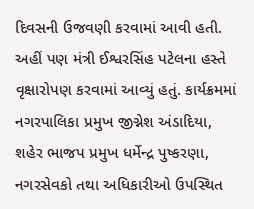દિવસની ઉજવણી કરવામાં આવી હતી. અહીં પણ મંત્રી ઈશ્વરસિંહ પટેલના હસ્તે વૃક્ષારોપણ કરવામાં આવ્યું હતું. કાર્યક્રમમાં નગરપાલિકા પ્રમુખ જીગ્નેશ અંડાદિયા, શહેર ભાજપ પ્રમુખ ધર્મેન્દ્ર પુષ્કરણા, નગરસેવકો તથા અધિકારીઓ ઉપસ્થિત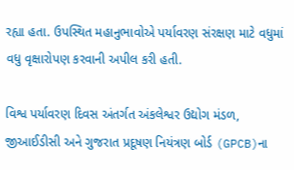રહ્યા હતા. ઉપસ્થિત મહાનુભાવોએ પર્યાવરણ સંરક્ષણ માટે વધુમાં વધુ વૃક્ષારોપણ કરવાની અપીલ કરી હતી.

વિશ્વ પર્યાવરણ દિવસ અંતર્ગત અંકલેશ્વર ઉદ્યોગ મંડળ, જીઆઈડીસી અને ગુજરાત પ્રદૂષણ નિયંત્રણ બોર્ડ (GPCB)ના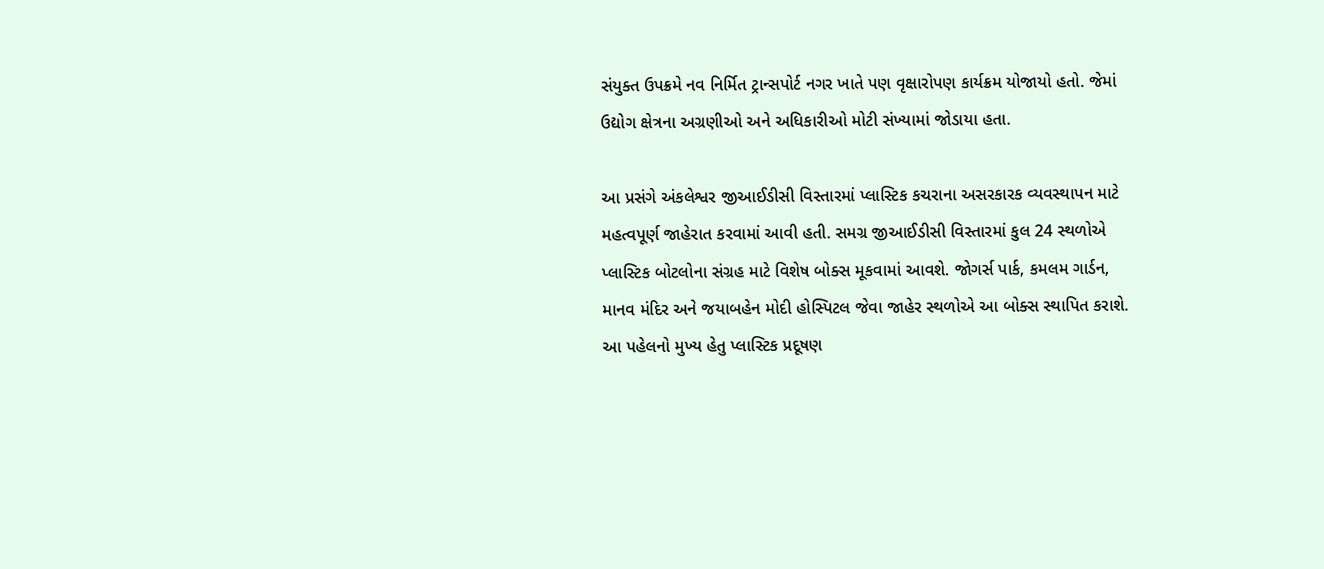સંયુક્ત ઉપક્રમે નવ નિર્મિત ટ્રાન્સપોર્ટ નગર ખાતે પણ વૃક્ષારોપણ કાર્યક્રમ યોજાયો હતો. જેમાં ઉદ્યોગ ક્ષેત્રના અગ્રણીઓ અને અધિકારીઓ મોટી સંખ્યામાં જોડાયા હતા.

આ પ્રસંગે અંકલેશ્વર જીઆઈડીસી વિસ્તારમાં પ્લાસ્ટિક કચરાના અસરકારક વ્યવસ્થાપન માટે મહત્વપૂર્ણ જાહેરાત કરવામાં આવી હતી. સમગ્ર જીઆઈડીસી વિસ્તારમાં કુલ 24 સ્થળોએ પ્લાસ્ટિક બોટલોના સંગ્રહ માટે વિશેષ બોક્સ મૂકવામાં આવશે. જોગર્સ પાર્ક, કમલમ ગાર્ડન, માનવ મંદિર અને જયાબહેન મોદી હોસ્પિટલ જેવા જાહેર સ્થળોએ આ બોક્સ સ્થાપિત કરાશે. આ પહેલનો મુખ્ય હેતુ પ્લાસ્ટિક પ્રદૂષણ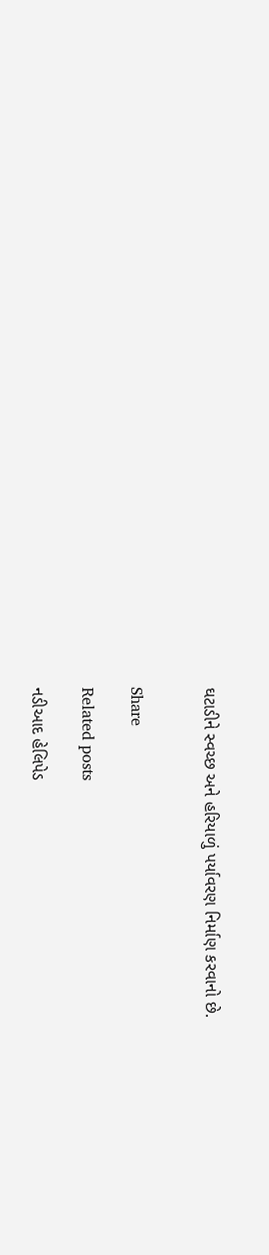ઘટાડીને સ્વચ્છ અને હરિયાળું પર્યાવરણ નિર્માણ કરવાનો છે.


Share

Related posts

નડીઆદ હેલિપેડ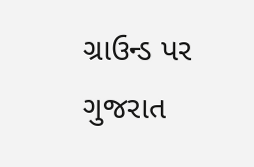ગ્રાઉન્ડ પર ગુજરાત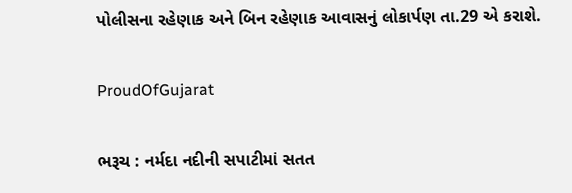પોલીસના રહેણાક અને બિન રહેણાક આવાસનું લોકાર્પણ તા.29 એ કરાશે.

ProudOfGujarat

ભરૂચ : નર્મદા નદીની સપાટીમાં સતત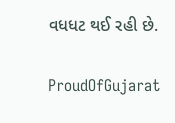વધધટ થઈ રહી છે.

ProudOfGujarat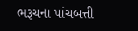ભરૂચના પાંચબત્તી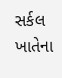સર્કલ ખાતેના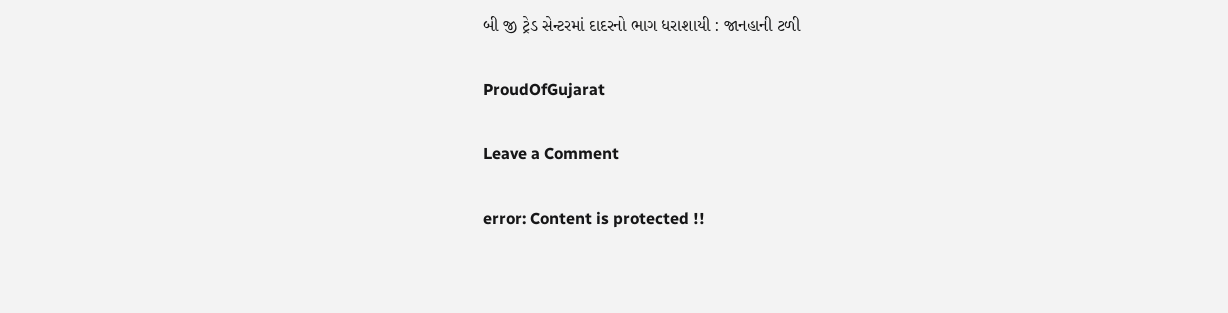બી જી ટ્રેડ સેન્ટરમાં દાદરનો ભાગ ધરાશાયી : જાનહાની ટળી

ProudOfGujarat

Leave a Comment

error: Content is protected !!